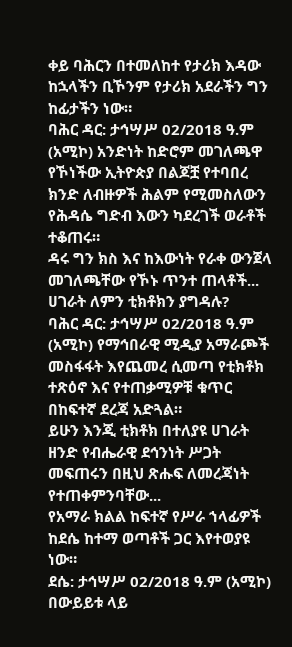ቀይ ባሕርን በተመለከተ የታሪክ እዳው ከኋላችን ቢኾንም የታሪክ አደራችን ግን ከፊታችን ነው።
ባሕር ዳር: ታኅሣሥ 02/2018 ዓ.ም (አሚኮ) አንድነት ከድሮም መገለጫዋ የኾነችው ኢትዮጵያ በልጆቿ የተባበረ ክንድ ለብዙዎች ሕልም የሚመስለውን የሕዳሴ ግድብ እውን ካደረገች ወራቶች ተቆጠሩ።
ዳሩ ግን ክስ እና ከእውነት የራቀ ውንጀላ መገለጫቸው የኾኑ ጥንተ ጠላቶች...
ሀገራት ለምን ቲክቶክን ያግዳሉ?
ባሕር ዳር: ታኅሣሥ 02/2018 ዓ.ም (አሚኮ) የማኅበራዊ ሚዲያ አማራጮች መስፋፋት እየጨመረ ሲመጣ የቲክቶክ ተጽዕኖ እና የተጠቃሚዎቹ ቁጥር በከፍተኛ ደረጃ አድጓል።
ይሁን እንጂ ቲክቶክ በተለያዩ ሀገራት ዘንድ የብሔራዊ ደኅንነት ሥጋት መፍጠሩን በዚህ ጽሑፍ ለመረጃነት የተጠቀምንባቸው...
የአማራ ክልል ከፍተኛ የሥራ ኀላፊዎች ከደሴ ከተማ ወጣቶች ጋር እየተወያዩ ነው።
ደሴ: ታኅሣሥ 02/2018 ዓ.ም (አሚኮ) በውይይቱ ላይ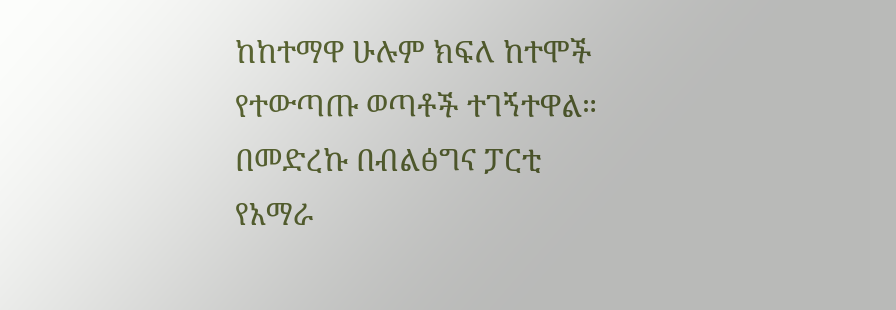ከከተማዋ ሁሉም ክፍለ ከተሞች የተውጣጡ ወጣቶች ተገኝተዋል።
በመድረኩ በብልፅግና ፓርቲ የአማራ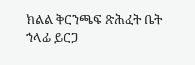ክልል ቅርንጫፍ ጽሕፈት ቤት ኀላፊ ይርጋ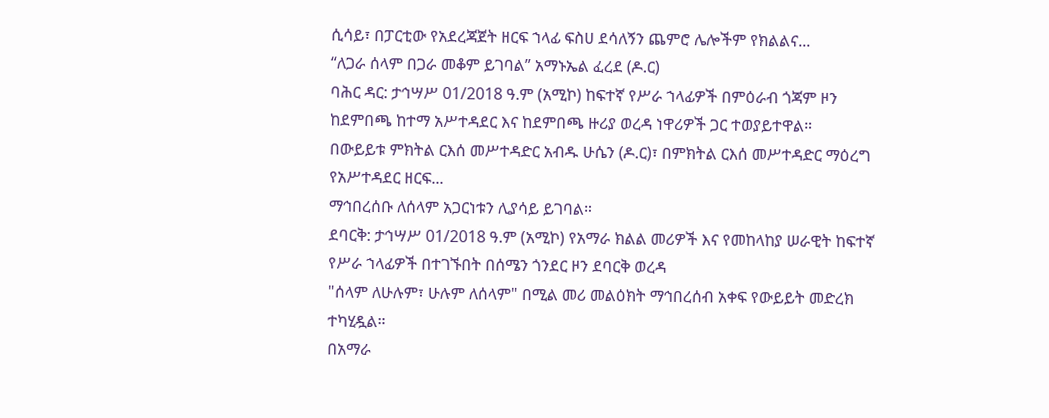ሲሳይ፣ በፓርቲው የአደረጃጀት ዘርፍ ኀላፊ ፍስሀ ደሳለኝን ጨምሮ ሌሎችም የክልልና...
“ለጋራ ሰላም በጋራ መቆም ይገባል” አማኑኤል ፈረደ (ዶ.ር)
ባሕር ዳር: ታኅሣሥ 01/2018 ዓ.ም (አሚኮ) ከፍተኛ የሥራ ኀላፊዎች በምዕራብ ጎጃም ዞን ከደምበጫ ከተማ አሥተዳደር እና ከደምበጫ ዙሪያ ወረዳ ነዋሪዎች ጋር ተወያይተዋል።
በውይይቱ ምክትል ርእሰ መሥተዳድር አብዱ ሁሴን (ዶ.ር)፣ በምክትል ርእሰ መሥተዳድር ማዕረግ የአሥተዳደር ዘርፍ...
ማኅበረሰቡ ለሰላም አጋርነቱን ሊያሳይ ይገባል።
ደባርቅ: ታኅሣሥ 01/2018 ዓ.ም (አሚኮ) የአማራ ክልል መሪዎች እና የመከላከያ ሠራዊት ከፍተኛ የሥራ ኀላፊዎች በተገኙበት በሰሜን ጎንደር ዞን ደባርቅ ወረዳ
"ሰላም ለሁሉም፣ ሁሉም ለሰላም" በሚል መሪ መልዕክት ማኅበረሰብ አቀፍ የውይይት መድረክ ተካሂዷል።
በአማራ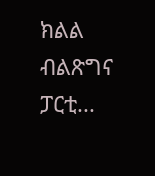ክልል ብልጽግና ፓርቲ...